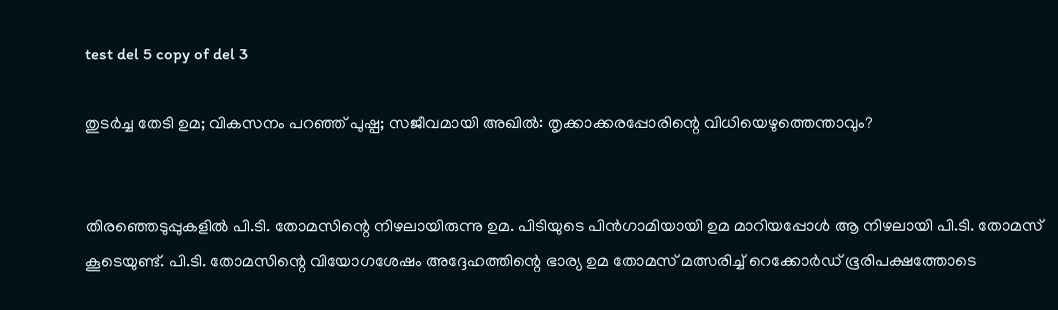test del 5 copy of del 3

തുടർച്ച തേടി ഉമ; വികസനം പറഞ്ഞ് പുഷ്പ; സജീവമായി അഖിൽ: തൃക്കാക്കരപ്പോരിന്റെ വിധിയെഴുത്തെന്താവും?


തിരഞ്ഞെടുപ്പുകളിൽ പി.ടി. തോമസിന്റെ നിഴലായിരുന്നു ഉമ. പിടിയുടെ പിൻഗാമിയായി ഉമ മാറിയപ്പോൾ ആ നിഴലായി പി.ടി. തോമസ് കൂടെയുണ്ട്. പി.ടി. തോമസിന്റെ വിയോഗശേഷം അദ്ദേഹത്തിന്റെ ഭാര്യ ഉമ തോമസ് മത്സരിച്ച് റെക്കോർഡ് ഭൂരിപക്ഷത്തോടെ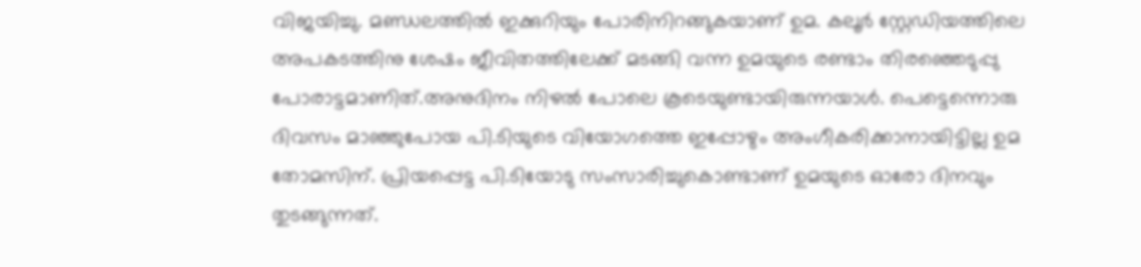വിജയിച്ചു. മണ്ഡലത്തിൽ ഇക്കുറിയും പോരിനിറങ്ങുകയാണ് ഉമ. കലൂർ സ്റ്റേഡിയത്തിലെ അപകടത്തിനു ശേഷം ജീവിതത്തിലേക്ക് മടങ്ങി വന്ന ഉമയുടെ രണ്ടാം തിരഞ്ഞെടുപ്പു പോരാട്ടമാണിത്.അനുദിനം നിഴൽ പോലെ കൂടെയുണ്ടായിരുന്നയാൾ. പെട്ടെന്നൊരു ദിവസം മാഞ്ഞുപോയ പി.ടിയുടെ വിയോഗത്തെ ഇപ്പോഴും അംഗീകരിക്കാനായിട്ടില്ല ഉമ തോമസിന്. പ്രിയപ്പെട്ട പി.ടിയോടു സംസാരിച്ചുകൊണ്ടാണ് ഉമയുടെ ഓരോ ദിനവും തുടങ്ങുന്നത്.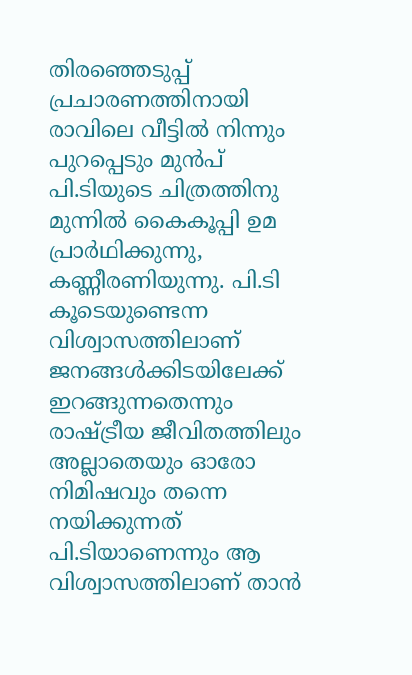തിരഞ്ഞെടുപ്പ് പ്രചാരണത്തിനായി രാവിലെ വീട്ടിൽ‌ നിന്നും പുറപ്പെടും മുൻപ് പി.ടിയുടെ ചിത്രത്തിനു മുന്നിൽ കൈകൂപ്പി ഉമ പ്രാർഥിക്കുന്നു, കണ്ണീരണിയുന്നു. പി.ടി കൂടെയുണ്ടെന്ന വിശ്വാസത്തിലാണ് ജനങ്ങൾക്കിടയിലേക്ക് ഇറങ്ങുന്നതെന്നും രാഷ്ട്രീയ ജീവിതത്തിലും അല്ലാതെയും ഓരോ നിമിഷവും തന്നെ നയിക്കുന്നത് പി.ടിയാണെന്നും ആ വിശ്വാസത്തിലാണ് താൻ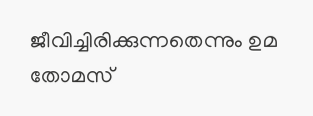ജീവിച്ചിരിക്കുന്നതെന്നും ഉമ തോമസ്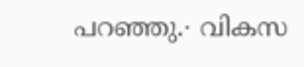പറഞ്ഞു.∙ വികസ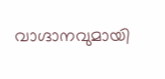വാഗ്ദാനവുമായി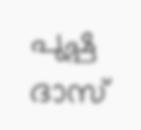പുഷ്പ ദാസ്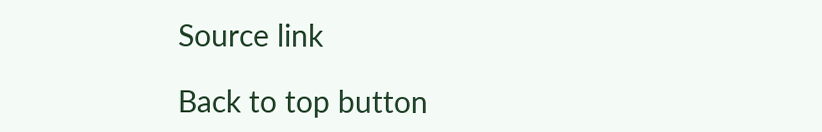Source link

Back to top button